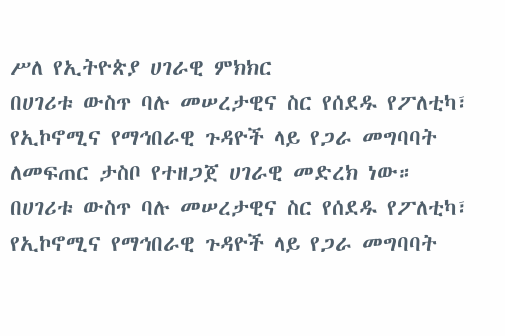ሥለ የኢትዮጵያ ሀገራዊ ምክክር
በሀገሪቱ ውስጥ ባሉ መሠረታዊና ስር የሰደዱ የፖለቲካ፣ የኢኮኖሚና የማኅበራዊ ጉዳዮች ላይ የጋራ መግባባት ለመፍጠር ታስቦ የተዘጋጀ ሀገራዊ መድረክ ነው።
በሀገሪቱ ውስጥ ባሉ መሠረታዊና ስር የሰደዱ የፖለቲካ፣ የኢኮኖሚና የማኅበራዊ ጉዳዮች ላይ የጋራ መግባባት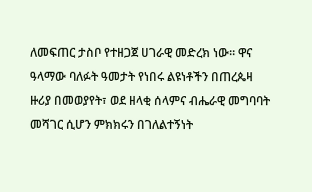ለመፍጠር ታስቦ የተዘጋጀ ሀገራዊ መድረክ ነው። ዋና ዓላማው ባለፉት ዓመታት የነበሩ ልዩነቶችን በጠረጴዛ ዙሪያ በመወያየት፣ ወደ ዘላቂ ሰላምና ብሔራዊ መግባባት መሻገር ሲሆን ምክክሩን በገለልተኝነት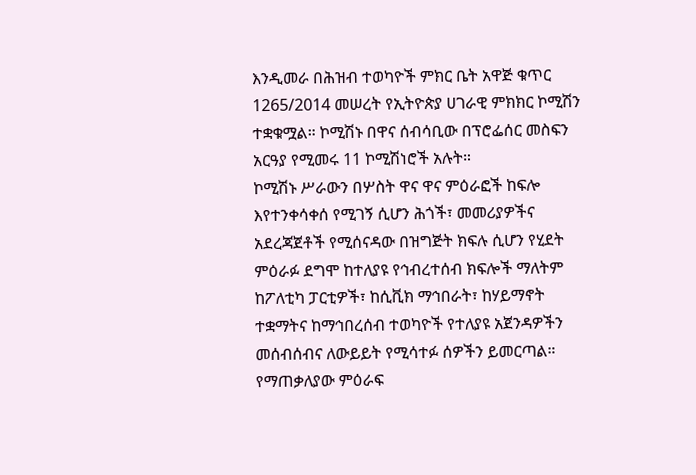እንዲመራ በሕዝብ ተወካዮች ምክር ቤት አዋጅ ቁጥር 1265/2014 መሠረት የኢትዮጵያ ሀገራዊ ምክክር ኮሚሽን ተቋቁሟል። ኮሚሽኑ በዋና ሰብሳቢው በፕሮፌሰር መስፍን አርዓያ የሚመሩ 11 ኮሚሽነሮች አሉት።
ኮሚሽኑ ሥራውን በሦስት ዋና ዋና ምዕራፎች ከፍሎ እየተንቀሳቀሰ የሚገኝ ሲሆን ሕጎች፣ መመሪያዎችና አደረጃጀቶች የሚሰናዳው በዝግጅት ክፍሉ ሲሆን የሂደት ምዕራፉ ደግሞ ከተለያዩ የኅብረተሰብ ክፍሎች ማለትም ከፖለቲካ ፓርቲዎች፣ ከሲቪክ ማኅበራት፣ ከሃይማኖት ተቋማትና ከማኅበረሰብ ተወካዮች የተለያዩ አጀንዳዎችን መሰብሰብና ለውይይት የሚሳተፉ ሰዎችን ይመርጣል።
የማጠቃለያው ምዕራፍ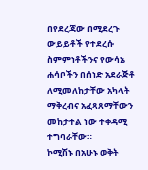በየደረጃው በሚደረጉ ውይይቶች የተደረሱ ስምምነቶችንና የውሳኔ ሐሳቦችን በሰነድ አደራጅቶ ለሚመለከታቸው አካላት ማቅረብና አፈጻጸማቸውን መከታተል ነው ተቀዳሚ ተግባራቸው።
ኮሚሽኑ በአሁኑ ወቅት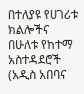በተለያዩ የሀገሪቱ ክልሎችና በሁለቱ የከተማ አስተዳደሮች (አዲስ አበባና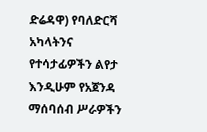ድሬዳዋ) የባለድርሻ አካላትንና የተሳታፊዎችን ልየታ እንዲሁም የአጀንዳ ማሰባሰብ ሥራዎችን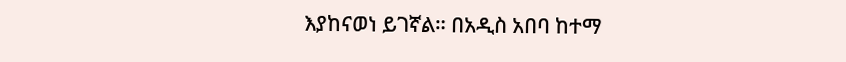እያከናወነ ይገኛል። በአዲስ አበባ ከተማ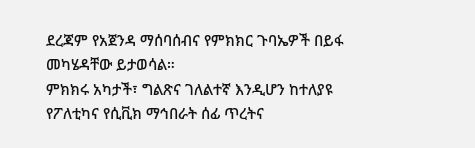ደረጃም የአጀንዳ ማሰባሰብና የምክክር ጉባኤዎች በይፋ መካሄዳቸው ይታወሳል።
ምክክሩ አካታች፣ ግልጽና ገለልተኛ እንዲሆን ከተለያዩ የፖለቲካና የሲቪክ ማኅበራት ሰፊ ጥረትና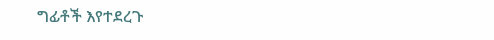ግፊቶች እየተደረጉ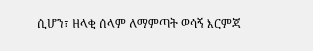ሲሆን፣ ዘላቂ ሰላም ለማምጣት ወሳኝ እርምጃ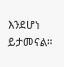እንደሆነ ይታመናል።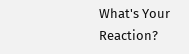What's Your Reaction?